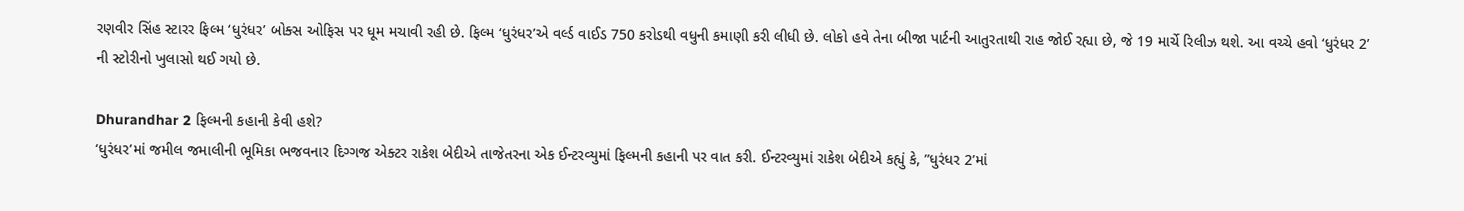રણવીર સિંહ સ્ટારર ફિલ્મ ‘ધુરંધર’ બોક્સ ઓફિસ પર ધૂમ મચાવી રહી છે. ફિલ્મ ‘ધુરંધર’એ વર્લ્ડ વાઈડ 750 કરોડથી વધુની કમાણી કરી લીધી છે. લોકો હવે તેના બીજા પાર્ટની આતુરતાથી રાહ જોઈ રહ્યા છે, જે 19 માર્ચે રિલીઝ થશે. આ વચ્ચે હવો ‘ધુરંધર 2’ ની સ્ટોરીનો ખુલાસો થઈ ગયો છે.

Dhurandhar 2 ફિલ્મની કહાની કેવી હશે?
‘ધુરંધર’માં જમીલ જમાલીની ભૂમિકા ભજવનાર દિગ્ગજ એક્ટર રાકેશ બેદીએ તાજેતરના એક ઈન્ટરવ્યુમાં ફિલ્મની કહાની પર વાત કરી. ઈન્ટરવ્યુમાં રાકેશ બેદીએ કહ્યું કે, ”ધુરંધર 2’માં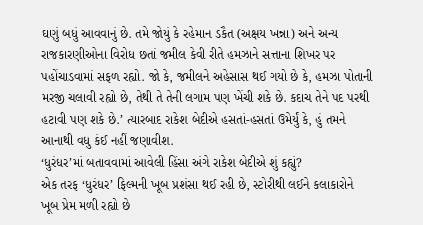ઘણું બધું આવવાનું છે. તમે જોયું કે રહેમાન ડકૈત (અક્ષય ખન્ના) અને અન્ય રાજકારણીઓના વિરોધ છતાં જમીલ કેવી રીતે હમઝાને સત્તાના શિખર પર પહોંચાડવામાં સફળ રહ્યો. જો કે, જમીલને અહેસાસ થઈ ગયો છે કે, હમઝા પોતાની મરજી ચલાવી રહ્યો છે, તેથી તે તેની લગામ પણ ખેંચી શકે છે. કદાચ તેને પદ પરથી હટાવી પણ શકે છે.’ ત્યારબાદ રાકેશ બેદીએ હસતાં-હસતાં ઉમેર્યું કે, હું તમને આનાથી વધુ કંઈ નહીં જણાવીશ.
‘ધુરંધર’માં બતાવવામાં આવેલી હિંસા અંગે રાકેશ બેદીએ શું કહ્યું?
એક તરફ ‘ધુરંધર’ ફિલ્મની ખૂબ પ્રશંસા થઈ રહી છે, સ્ટોરીથી લઈને કલાકારોને ખૂબ પ્રેમ મળી રહ્યો છે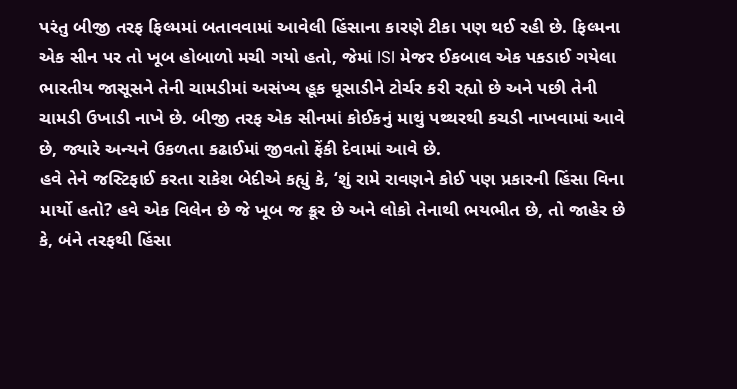પરંતુ બીજી તરફ ફિલ્મમાં બતાવવામાં આવેલી હિંસાના કારણે ટીકા પણ થઈ રહી છે. ફિલ્મના એક સીન પર તો ખૂબ હોબાળો મચી ગયો હતો, જેમાં ISI મેજર ઈકબાલ એક પકડાઈ ગયેલા ભારતીય જાસૂસને તેની ચામડીમાં અસંખ્ય હૂક ઘૂસાડીને ટોર્ચર કરી રહ્યો છે અને પછી તેની ચામડી ઉખાડી નાખે છે. બીજી તરફ એક સીનમાં કોઈકનું માથું પથ્થરથી કચડી નાખવામાં આવે છે, જ્યારે અન્યને ઉકળતા કઢાઈમાં જીવતો ફેંકી દેવામાં આવે છે.
હવે તેને જસ્ટિફાઈ કરતા રાકેશ બેદીએ કહ્યું કે, ‘શું રામે રાવણને કોઈ પણ પ્રકારની હિંસા વિના માર્યો હતો? હવે એક વિલેન છે જે ખૂબ જ ક્રૂર છે અને લોકો તેનાથી ભયભીત છે, તો જાહેર છે કે, બંને તરફથી હિંસા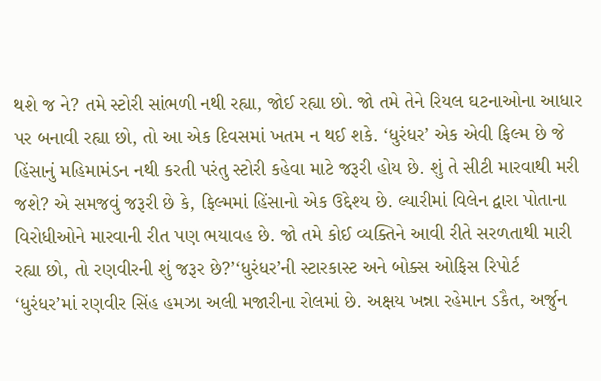થશે જ ને? તમે સ્ટોરી સાંભળી નથી રહ્યા, જોઈ રહ્યા છો. જો તમે તેને રિયલ ઘટનાઓના આધાર પર બનાવી રહ્યા છો, તો આ એક દિવસમાં ખતમ ન થઈ શકે. ‘ધુરંધર’ એક એવી ફિલ્મ છે જે હિંસાનું મહિમામંડન નથી કરતી પરંતુ સ્ટોરી કહેવા માટે જરૂરી હોય છે. શું તે સીટી મારવાથી મરી જશે? એ સમજવું જરૂરી છે કે, ફિલ્મમાં હિંસાનો એક ઉદ્દેશ્ય છે. લ્યારીમાં વિલેન દ્વારા પોતાના વિરોધીઓને મારવાની રીત પણ ભયાવહ છે. જો તમે કોઈ વ્યક્તિને આવી રીતે સરળતાથી મારી રહ્યા છો, તો રણવીરની શું જરૂર છે?’‘ધુરંધર’ની સ્ટારકાસ્ટ અને બોક્સ ઓફિસ રિપોર્ટ
‘ધુરંધર’માં રણવીર સિંહ હમઝા અલી મજારીના રોલમાં છે. અક્ષય ખન્ના રહેમાન ડકૈત, અર્જુન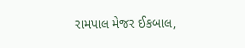રામપાલ મેજર ઈકબાલ,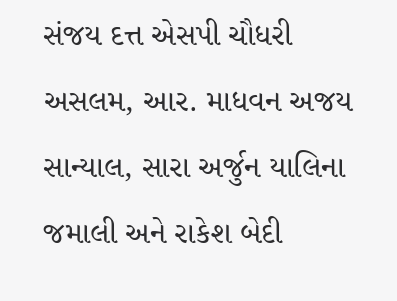સંજય દત્ત એસપી ચૌધરી અસલમ, આર. માધવન અજય સાન્યાલ, સારા અર્જુન યાલિના જમાલી અને રાકેશ બેદી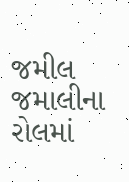જમીલ જમાલીના રોલમાં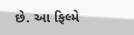છે. આ ફિલ્મે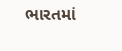ભારતમાં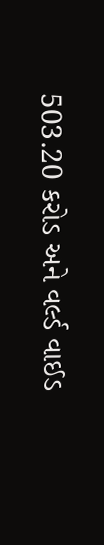503.20 કરોડ અને વર્લ્ડ વાઈડ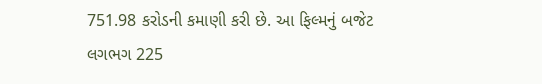751.98 કરોડની કમાણી કરી છે. આ ફિલ્મનું બજેટ લગભગ 225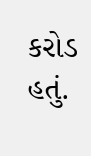કરોડ હતું.